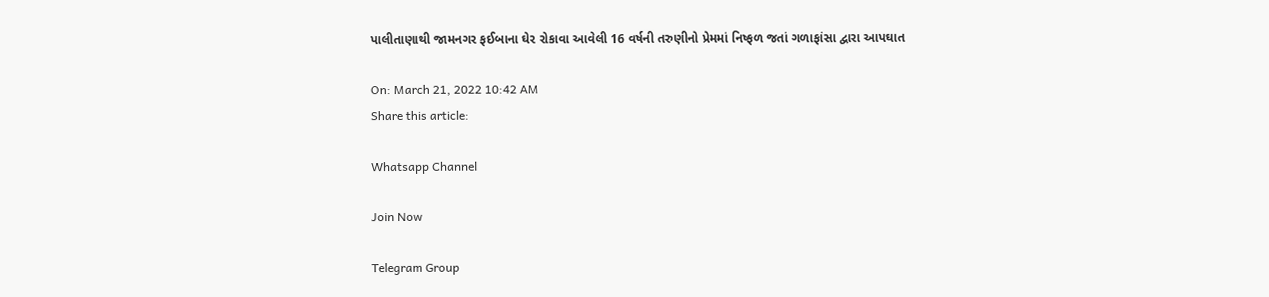પાલીતાણાથી જામનગર ફઈબાના ઘેર રોકાવા આવેલી 16 વર્ષની તરુણીનો પ્રેમમાં નિષ્ફળ જતાં ગળાફાંસા દ્વારા આપઘાત

On: March 21, 2022 10:42 AM
Share this article:

Whatsapp Channel

Join Now

Telegram Group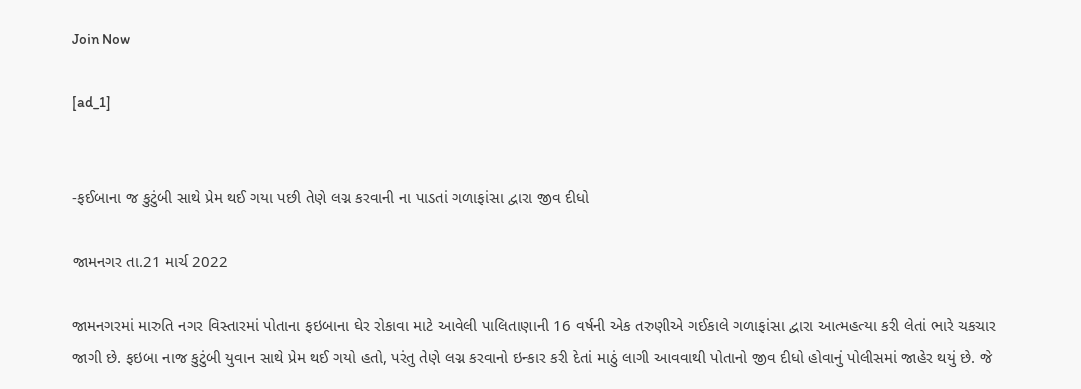Join Now

[ad_1]


-ફઈબાના જ કુટુંબી સાથે પ્રેમ થઈ ગયા પછી તેણે લગ્ન કરવાની ના પાડતાં ગળાફાંસા દ્વારા જીવ દીધો

જામનગર તા.21 માર્ચ 2022

જામનગરમાં મારુતિ નગર વિસ્તારમાં પોતાના ફઇબાના ઘેર રોકાવા માટે આવેલી પાલિતાણાની 16 વર્ષની એક તરુણીએ ગઈકાલે ગળાફાંસા દ્વારા આત્મહત્યા કરી લેતાં ભારે ચકચાર જાગી છે. ફઇબા નાજ કુટુંબી યુવાન સાથે પ્રેમ થઈ ગયો હતો, પરંતુ તેણે લગ્ન કરવાનો ઇન્કાર કરી દેતાં માઠું લાગી આવવાથી પોતાનો જીવ દીધો હોવાનું પોલીસમાં જાહેર થયું છે. જે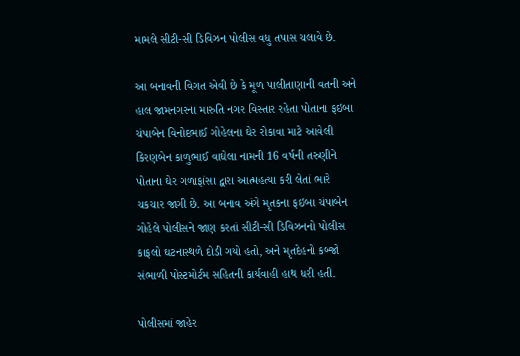મામલે સીટી-સી ડિવિઝન પોલીસ વધુ તપાસ ચલાવે છે.

આ બનાવની વિગત એવી છે કે મૂળ પાલીતાણાની વતની અને હાલ જામનગરના મારુતિ નગર વિસ્તાર રહેતા પોતાના ફઇબા ચંપાબેન વિનોદભાઈ ગોહેલના ઘેર રોકાવા માટે આવેલી કિરણબેન કાળુભાઈ વાઘેલા નામની 16 વર્ષની તરુણીને પોતાના ઘેર ગળાફાંસા દ્વારા આત્મહત્યા કરી લેતાં ભારે ચકચાર જાગી છે. આ બનાવ અંગે મૃતકના ફઇબા ચંપાબેન ગોહેલે પોલીસને જાણ કરતાં સીટી-સી ડિવિઝનનો પોલીસ કાફલો ઘટનાસ્થળે દોડી ગયો હતો, અને મૃતદેહનો કબ્જો સંભાળી પોસ્ટમોર્ટમ સહિતની કાર્યવાહી હાથ ધરી હતી.

પોલીસમાં જાહેર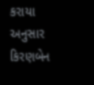કરાયા અનુસાર કિરણબેન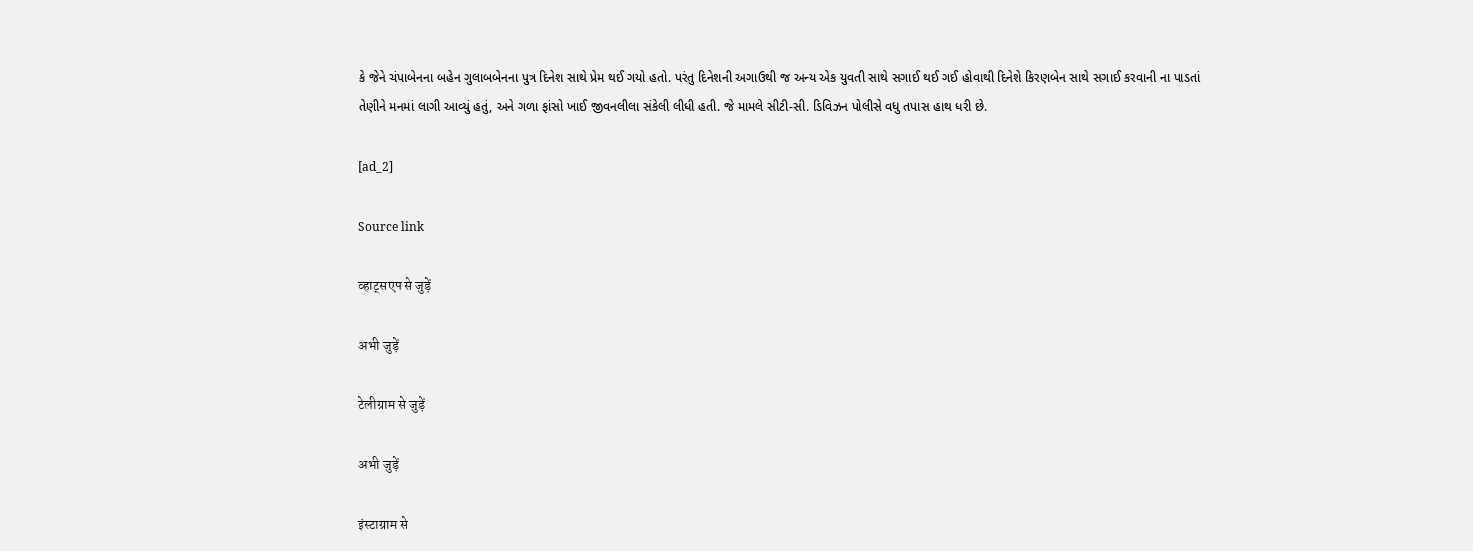કે જેને ચંપાબેનના બહેન ગુલાબબેનના પુત્ર દિનેશ સાથે પ્રેમ થઈ ગયો હતો. પરંતુ દિનેશની અગાઉથી જ અન્ય એક યુવતી સાથે સગાઈ થઈ ગઈ હોવાથી દિનેશે કિરણબેન સાથે સગાઈ કરવાની ના પાડતાં તેણીને મનમાં લાગી આવ્યું હતું, અને ગળા ફાંસો ખાઈ જીવનલીલા સંકેલી લીધી હતી. જે મામલે સીટી-સી. ડિવિઝન પોલીસે વધુ તપાસ હાથ ધરી છે.

[ad_2]

Source link

व्हाट्सएप से जुड़ें

अभी जुड़ें

टेलीग्राम से जुड़ें

अभी जुड़ें

इंस्टाग्राम से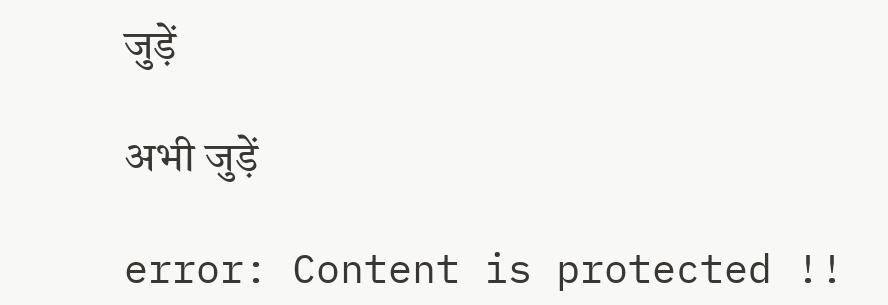जुड़ें

अभी जुड़ें

error: Content is protected !!